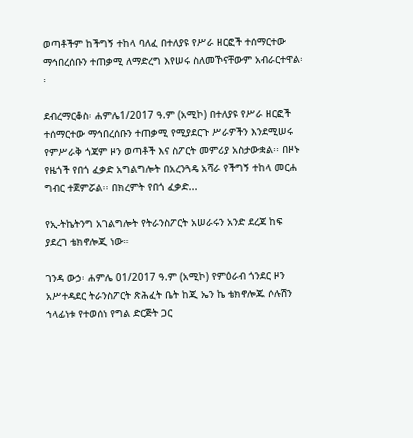ወጣቶችም ከችግኝ ተከላ ባለፈ በተለያዩ የሥራ ዘርፎች ተሰማርተው ማኅበረሰቡን ተጠቃሚ ለማድረግ እየሠሩ ስለመኾናቸውም አብራርተዋል፡፡

ደብረማርቆስ፡ ሐምሌ1/2017 ዓ.ም (አሚኮ) በተለያዩ የሥራ ዘርፎች ተሰማርተው ማኅበረሰቡን ተጠቃሚ የሚያደርጉ ሥራዎችን እንደሚሠሩ የምሥራቅ ጎጃም ዞን ወጣቶች እና ስፖርት መምሪያ አስታውቋል፡፡ በዞኑ የዜጎች የበጎ ፈቃድ አግልግሎት በአረንጓዴ አሻራ የችግኝ ተከላ መርሐ ግብር ተጀምሯል፡፡ በክረምት የበጎ ፈቃድ...

የኢ-ትኬትንግ አገልግሎት የትራንስፖርት አሠራሩን አንድ ደረጃ ከፍ ያደረገ ቴክኖሎጂ ነው።

ገንዳ ውኃ፡ ሐምሌ 01/2017 ዓ.ም (አሚኮ) የምዕራብ ጎንደር ዞን አሥተዳደር ትራንስፖርት ጽሕፈት ቤት ከጂ ኤን ኬ ቴክኖሎጁ ሶሉሽን ኀላፊነቱ የተወሰነ የግል ድርጅት ጋር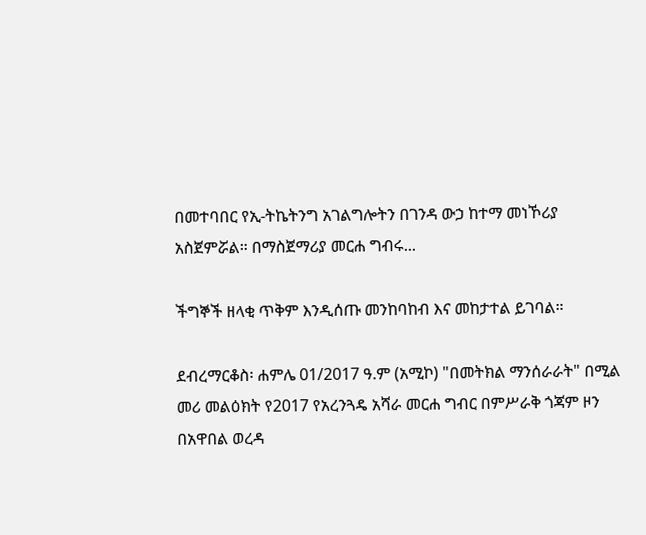በመተባበር የኢ-ትኬትንግ አገልግሎትን በገንዳ ውኃ ከተማ መነኾሪያ አስጀምሯል። በማስጀማሪያ መርሐ ግብሩ...

ችግኞች ዘላቂ ጥቅም እንዲሰጡ መንከባከብ እና መከታተል ይገባል።

ደብረማርቆስ፡ ሐምሌ 01/2017 ዓ.ም (አሚኮ) "በመትክል ማንሰራራት" በሚል መሪ መልዕክት የ2017 የአረንጓዴ አሻራ መርሐ ግብር በምሥራቅ ጎጃም ዞን በአዋበል ወረዳ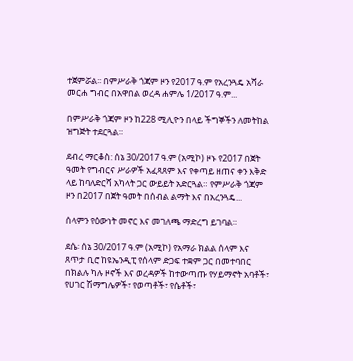ተጀምሯል፡፡ በምሥራቅ ጎጃም ዞን የ2017 ዓ.ም የአረንጓዴ አሻራ መርሐ ግብር በአዋበል ወረዳ ሐምሌ 1/2017 ዓ.ም...

በምሥራቅ ጎጃም ዞን ከ228 ሚሊዮን በላይ ችግኞችን ለመትከል ዝግጅት ተደርጓል።

ደብረ ማርቆስ: ሰኔ 30/2017 ዓ.ም (አሚኮ) ዞኑ የ2017 በጀት ዓመት የግብርና ሥራዎች አፈጻጸም እና የቀጣይ ዘጠና ቀን እቅድ ላይ ከባለድርሻ አካላት ጋር ውይይት አድርጓል። የምሥራቅ ጎጃም ዞን በ2017 በጀት ዓመት በሰብል ልማት እና በአረንጓዴ...

ሰላምን የዕውነት መኖር እና መገለጫ ማድረግ ይገባል።

ደሴ፡ ሰኔ 30/2017 ዓ.ም (አሚኮ) የአማራ ክልል ሰላም እና ጸጥታ ቢሮ ከዩኤንዲፒ የሰላም ድጋፍ ተቋም ጋር በመተባበር በክልሉ ካሉ ዞኖች እና ወረዳዎች ከተውጣጡ የሃይማኖት አባቶች፣ የሀገር ሽማግሌዎች፣ የወጣቶች፣ የሴቶች፣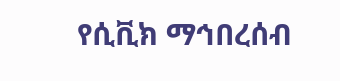የሲቪክ ማኅበረሰብ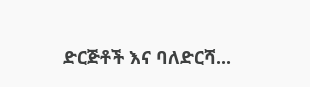ድርጅቶች እና ባለድርሻ...